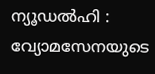ന്യൂഡൽഹി : വ്യോമസേനയുടെ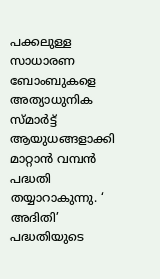പക്കലുള്ള സാധാരണ ബോംബുകളെ അത്യാധുനിക സ്മാർട്ട് ആയുധങ്ങളാക്കി മാറ്റാൻ വമ്പൻ പദ്ധതി തയ്യാറാകുന്നു. ‘ അദിതി’ പദ്ധതിയുടെ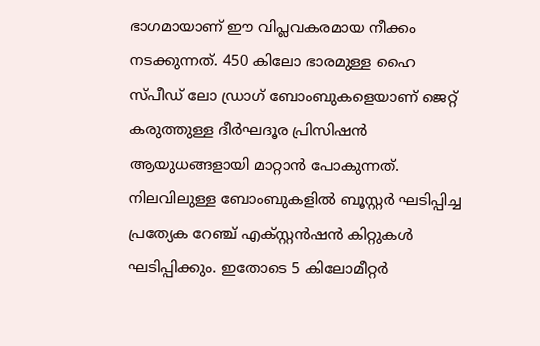ഭാഗമായാണ് ഈ വിപ്ലവകരമായ നീക്കം നടക്കുന്നത്. 450 കിലോ ഭാരമുള്ള ഹൈ സ്പീഡ് ലോ ഡ്രാഗ് ബോംബുകളെയാണ് ജെറ്റ് കരുത്തുള്ള ദീർഘദൂര പ്രിസിഷൻ ആയുധങ്ങളായി മാറ്റാൻ പോകുന്നത്.
നിലവിലുള്ള ബോംബുകളിൽ ബൂസ്റ്റർ ഘടിപ്പിച്ച പ്രത്യേക റേഞ്ച് എക്സ്റ്റൻഷൻ കിറ്റുകൾ ഘടിപ്പിക്കും. ഇതോടെ 5 കിലോമീറ്റർ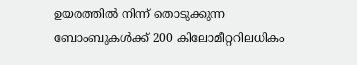ഉയരത്തിൽ നിന്ന് തൊടുക്കുന്ന ബോംബുകൾക്ക് 200 കിലോമീറ്ററിലധികം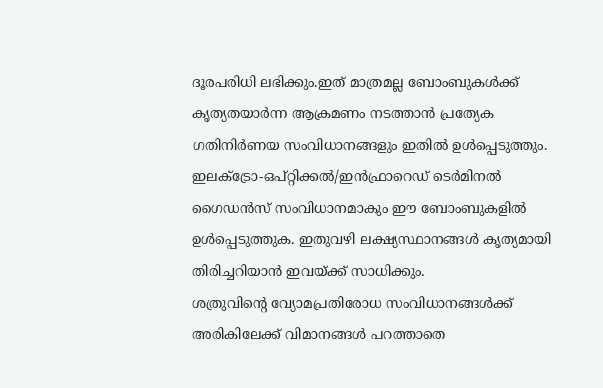ദൂരപരിധി ലഭിക്കും.ഇത് മാത്രമല്ല ബോംബുകൾക്ക് കൃത്യതയാർന്ന ആക്രമണം നടത്താൻ പ്രത്യേക ഗതിനിർണയ സംവിധാനങ്ങളും ഇതിൽ ഉൾപ്പെടുത്തും. ഇലക്ട്രോ-ഒപ്റ്റിക്കൽ/ഇൻഫ്രാറെഡ് ടെർമിനൽ ഗൈഡൻസ് സംവിധാനമാകും ഈ ബോംബുകളിൽ ഉൾപ്പെടുത്തുക. ഇതുവഴി ലക്ഷ്യസ്ഥാനങ്ങൾ കൃത്യമായി തിരിച്ചറിയാൻ ഇവയ്ക്ക് സാധിക്കും.
ശത്രുവിന്റെ വ്യോമപ്രതിരോധ സംവിധാനങ്ങൾക്ക് അരികിലേക്ക് വിമാനങ്ങൾ പറത്താതെ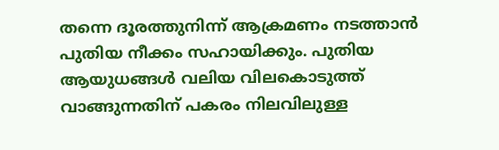തന്നെ ദൂരത്തുനിന്ന് ആക്രമണം നടത്താൻ പുതിയ നീക്കം സഹായിക്കും. പുതിയ ആയുധങ്ങൾ വലിയ വിലകൊടുത്ത് വാങ്ങുന്നതിന് പകരം നിലവിലുള്ള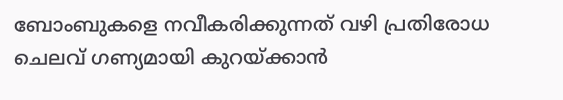ബോംബുകളെ നവീകരിക്കുന്നത് വഴി പ്രതിരോധ ചെലവ് ഗണ്യമായി കുറയ്ക്കാൻ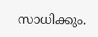സാധിക്കും.